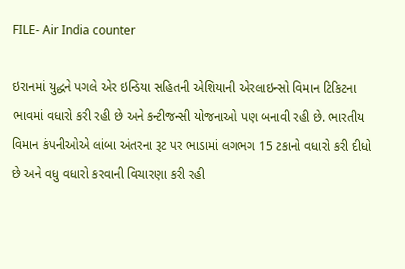FILE- Air India counter

ઇરાનમાં યુદ્ધને પગલે એર ઇન્ડિયા સહિતની એશિયાની એરલાઇન્સો વિમાન ટિકિટના ભાવમાં વધારો કરી રહી છે અને કન્ટીજન્સી યોજનાઓ પણ બનાવી રહી છે. ભારતીય વિમાન કંપનીઓએ લાંબા અંતરના રૂટ પર ભાડામાં લગભગ 15 ટકાનો વધારો કરી દીધો છે અને વધુ વધારો કરવાની વિચારણા કરી રહી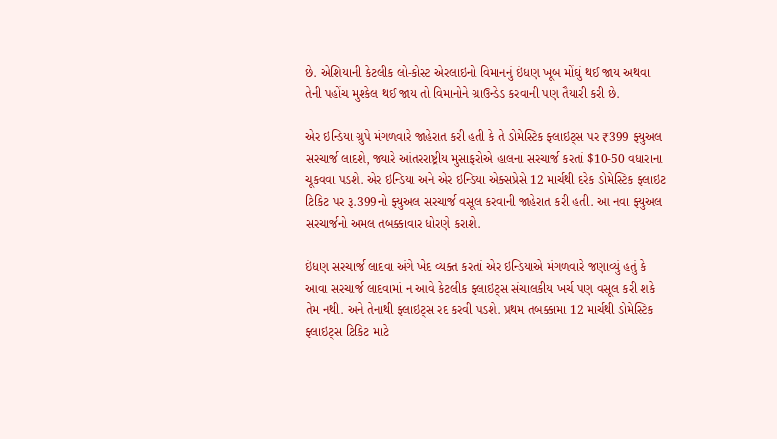છે. એશિયાની કેટલીક લો-કોસ્ટ એરલાઇનો વિમાનનું ઇંધણ ખૂબ મોંઘું થઈ જાય અથવા તેની પહોંચ મુશ્કેલ થઈ જાય તો વિમાનોને ગ્રાઉન્ડેડ કરવાની પણ તૈયારી કરી છે.

એર ઇન્ડિયા ગ્રુપે મંગળવારે જાહેરાત કરી હતી કે તે ડોમેસ્ટિક ફ્લાઇટ્સ પર ₹399 ફ્યુઅલ સરચાર્જ લાદશે, જ્યારે આંતરરાષ્ટ્રીય મુસાફરોએ હાલના સરચાર્જ કરતાં $10-50 વધારાના ચૂકવવા પડશે. એર ઇન્ડિયા અને એર ઇન્ડિયા એક્સપ્રેસે 12 માર્ચથી દરેક ડોમેસ્ટિક ફ્લાઇટ ટિકિટ પર રૂ.399નો ફ્યુઅલ સરચાર્જ વસૂલ કરવાની જાહેરાત કરી હતી. આ નવા ફ્યુઅલ સરચાર્જનો અમલ તબક્કાવાર ધોરણે કરાશે.

ઇંધણ સરચાર્જ લાદવા અંગે ખેદ વ્યક્ત કરતાં એર ઇન્ડિયાએ મંગળવારે જણાવ્યું હતું કે આવા સરચાર્જ લાદવામાં ન આવે કેટલીક ફ્લાઇટ્સ સંચાલકીય ખર્ચ પણ વસૂલ કરી શકે તેમ નથી. અને તેનાથી ફ્લાઇટ્સ રદ કરવી પડશે. પ્રથમ તબક્કામા 12 માર્ચથી ડોમેસ્ટિક ફ્લાઇટ્સ ટિકિટ માટે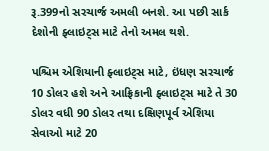રૂ.399નો સરચાર્જ અમલી બનશે. આ પછી સાર્ક દેશોની ફ્લાઇટ્સ માટે તેનો અમલ થશે.

પશ્ચિમ એશિયાની ફ્લાઇટ્સ માટે, ઇંધણ સરચાર્જ 10 ડોલર હશે અને આફ્રિકાની ફ્લાઇટ્સ માટે તે 30 ડોલર વધી 90 ડોલર તથા દક્ષિણપૂર્વ એશિયા સેવાઓ માટે 20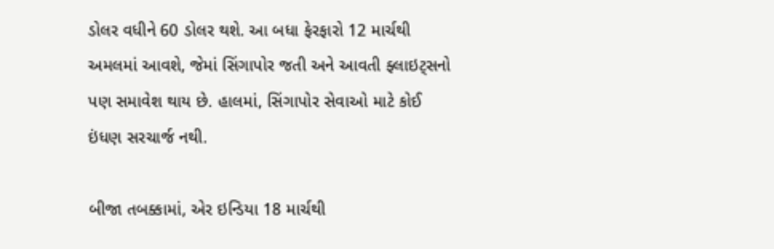ડોલર વધીને 60 ડોલર થશે. આ બધા ફેરફારો 12 માર્ચથી અમલમાં આવશે, જેમાં સિંગાપોર જતી અને આવતી ફ્લાઇટ્સનો પણ સમાવેશ થાય છે. હાલમાં, સિંગાપોર સેવાઓ માટે કોઈ ઇંધણ સરચાર્જ નથી.

બીજા તબક્કામાં, એર ઇન્ડિયા 18 માર્ચથી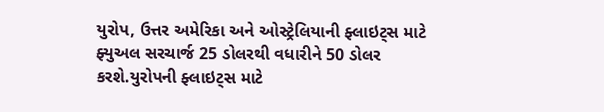યુરોપ, ઉત્તર અમેરિકા અને ઓસ્ટ્રેલિયાની ફ્લાઇટ્સ માટે ફ્યુઅલ સરચાર્જ 25 ડોલરથી વધારીને 50 ડોલર કરશે.યુરોપની ફ્લાઇટ્સ માટે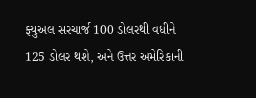ફ્યુઅલ સરચાર્જ 100 ડોલરથી વધીને 125 ડોલર થશે, અને ઉત્તર અમેરિકાની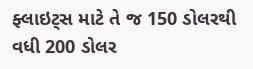ફ્લાઇટ્સ માટે તે જ 150 ડોલરથી વધી 200 ડોલર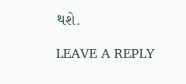થશે.

LEAVE A REPLY